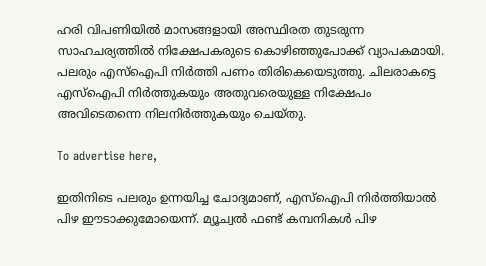ഹരി വിപണിയില്‍ മാസങ്ങളായി അസ്ഥിരത തുടരുന്ന സാഹചര്യത്തില്‍ നിക്ഷേപകരുടെ കൊഴിഞ്ഞുപോക്ക് വ്യാപകമായി. പലരും എസ്‌ഐപി നിര്‍ത്തി പണം തിരികെയെടുത്തു. ചിലരാകട്ടെ എസ്‌ഐപി നിര്‍ത്തുകയും അതുവരെയുള്ള നിക്ഷേപം അവിടെതന്നെ നിലനിര്‍ത്തുകയും ചെയ്തു.

To advertise here,

ഇതിനിടെ പലരും ഉന്നയിച്ച ചോദ്യമാണ്, എസ്‌ഐപി നിര്‍ത്തിയാല്‍ പിഴ ഈടാക്കുമോയെന്ന്. മ്യൂച്വല്‍ ഫണ്ട് കമ്പനികള്‍ പിഴ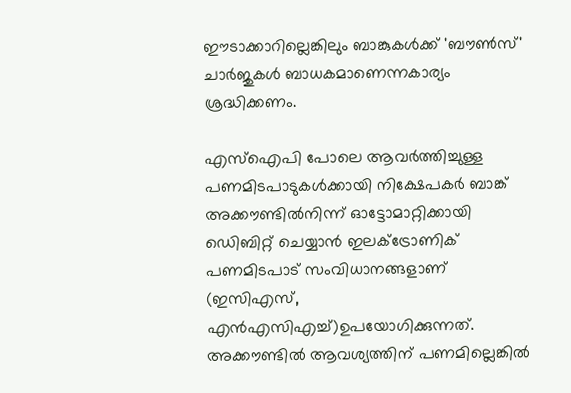ഈടാക്കാറില്ലെങ്കിലും ബാങ്കുകള്‍ക്ക് 'ബൗണ്‍സ്' ചാര്‍ജുകള്‍ ബാധകമാണെന്നകാര്യം ശ്രദ്ധിക്കണം.

എസ്‌ഐപി പോലെ ആവര്‍ത്തിച്ചുള്ള പണമിടപാടുകള്‍ക്കായി നിക്ഷേപകര്‍ ബാങ്ക് അക്കൗണ്ടില്‍നിന്ന് ഓട്ടോമാറ്റിക്കായി ഡെിബിറ്റ് ചെയ്യാന്‍ ഇലക്ട്രോണിക് പണമിടപാട് സംവിധാനങ്ങളാണ് (ഇസിഎസ്, എന്‍എസിഎച്ച്)ഉപയോഗിക്കുന്നത്. അക്കൗണ്ടില്‍ ആവശ്യത്തിന് പണമില്ലെങ്കില്‍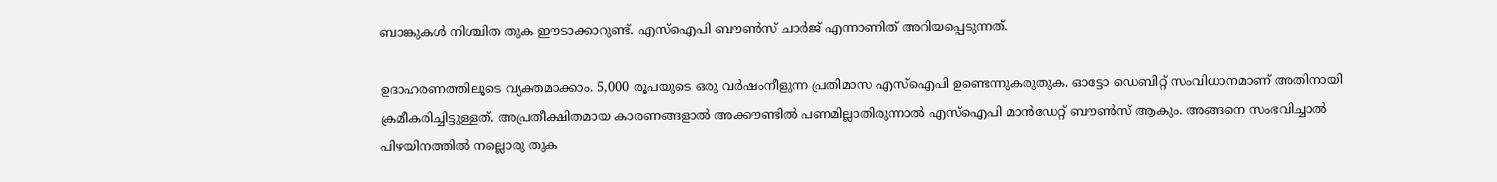ബാങ്കുകള്‍ നിശ്ചിത തുക ഈടാക്കാറുണ്ട്. എസ്‌ഐപി ബൗണ്‍സ് ചാര്‍ജ് എന്നാണിത് അറിയപ്പെടുന്നത്.

ഉദാഹരണത്തിലൂടെ വ്യക്തമാക്കാം. 5,000 രൂപയുടെ ഒരു വര്‍ഷംനീളുന്ന പ്രതിമാസ എസ്‌ഐപി ഉണ്ടെന്നുകരുതുക. ഓട്ടോ ഡെബിറ്റ് സംവിധാനമാണ് അതിനായി ക്രമീകരിച്ചിട്ടുള്ളത്. അപ്രതീക്ഷിതമായ കാരണങ്ങളാല്‍ അക്കൗണ്ടില്‍ പണമില്ലാതിരുന്നാല്‍ എസ്‌ഐപി മാന്‍ഡേറ്റ് ബൗണ്‍സ് ആകും. അങ്ങനെ സംഭവിച്ചാല്‍ പിഴയിനത്തില്‍ നല്ലൊരു തുക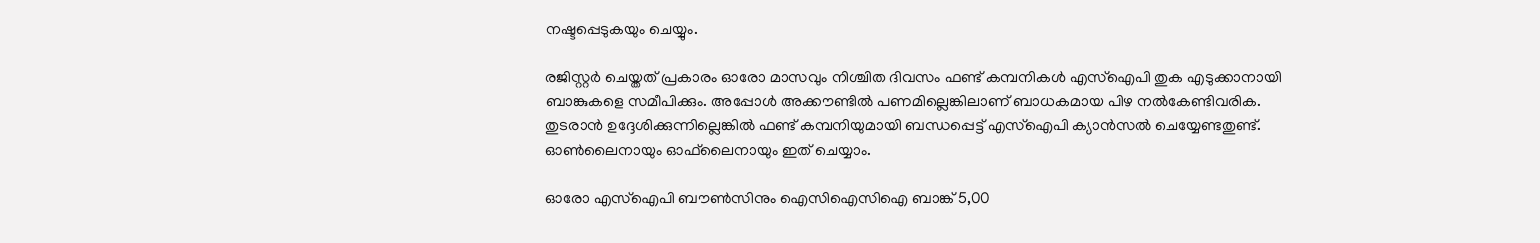നഷ്ടപ്പെടുകയും ചെയ്യും.

രജിസ്റ്റര്‍ ചെയ്തത് പ്രകാരം ഓരോ മാസവും നിശ്ചിത ദിവസം ഫണ്ട് കമ്പനികള്‍ എസ്‌ഐപി തുക എടുക്കാനായി ബാങ്കുകളെ സമീപിക്കും. അപ്പോള്‍ അക്കൗണ്ടില്‍ പണമില്ലെങ്കിലാണ് ബാധകമായ പിഴ നല്‍കേണ്ടിവരിക. തുടരാന്‍ ഉദ്ദേശിക്കുന്നില്ലെങ്കില്‍ ഫണ്ട് കമ്പനിയുമായി ബന്ധപ്പെട്ട് എസ്‌ഐപി ക്യാന്‍സല്‍ ചെയ്യേണ്ടതുണ്ട്. ഓണ്‍ലൈനായും ഓഫ്‌ലൈനായും ഇത് ചെയ്യാം.

ഓരോ എസ്‌ഐപി ബൗണ്‍സിനും ഐസിഐസിഐ ബാങ്ക് 5,00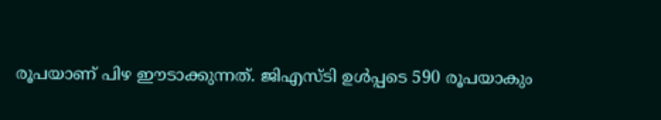രൂപയാണ് പിഴ ഈടാക്കുന്നത്. ജിഎസ്ടി ഉള്‍പ്പടെ 590 രൂപയാകും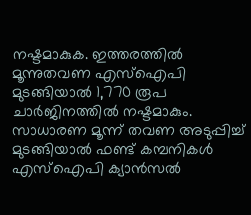നഷ്ടമാകുക. ഇത്തരത്തില്‍ മൂന്നുതവണ എസ്‌ഐപി മുടങ്ങിയാല്‍ 1,770 രൂപ ചാര്‍ജിനത്തില്‍ നഷ്ടമാകും. സാധാരണ മൂന്ന് തവണ അടുപ്പിച്ച് മുടങ്ങിയാല്‍ ഫണ്ട് കമ്പനികള്‍ എസ്‌ഐപി ക്യാന്‍സല്‍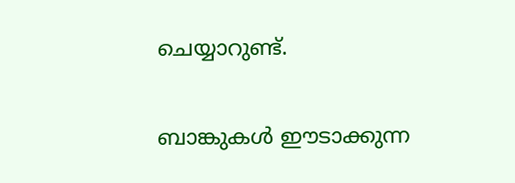ചെയ്യാറുണ്ട്.

ബാങ്കുകള്‍ ഈടാക്കുന്ന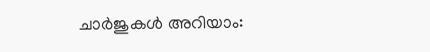ചാര്‍ജുകള്‍ അറിയാം: